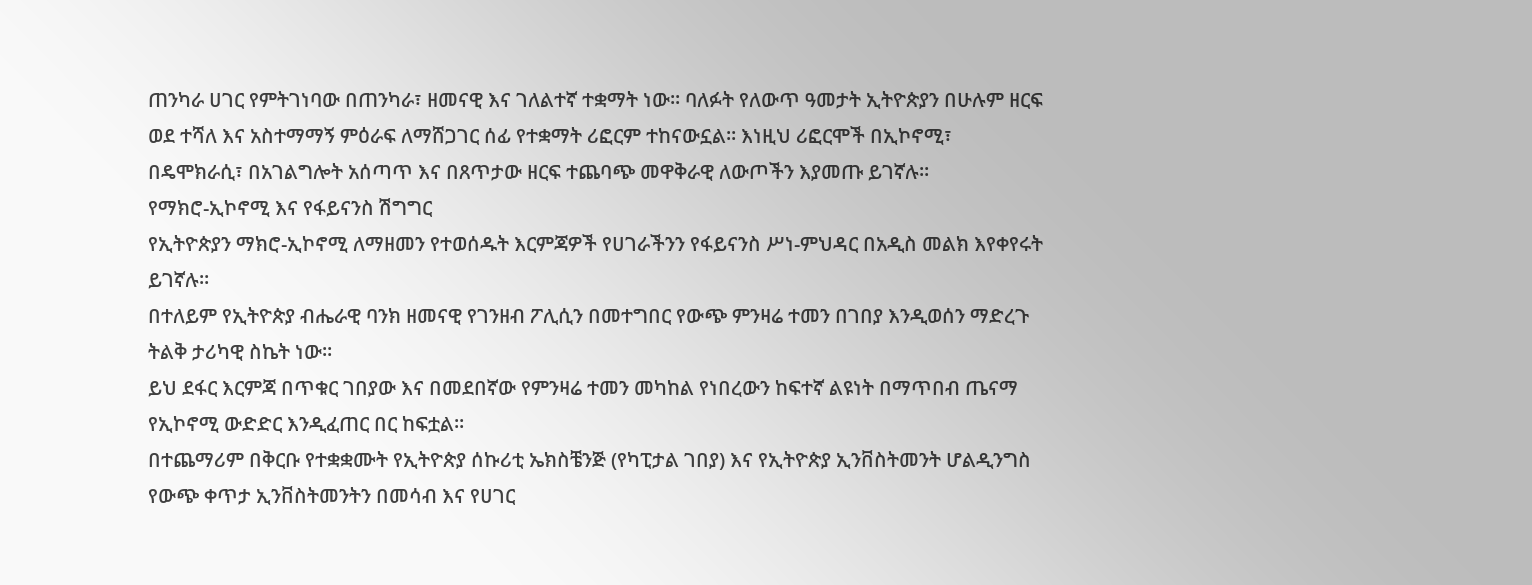ጠንካራ ሀገር የምትገነባው በጠንካራ፣ ዘመናዊ እና ገለልተኛ ተቋማት ነው፡፡ ባለፉት የለውጥ ዓመታት ኢትዮጵያን በሁሉም ዘርፍ ወደ ተሻለ እና አስተማማኝ ምዕራፍ ለማሸጋገር ሰፊ የተቋማት ሪፎርም ተከናውኗል። እነዚህ ሪፎርሞች በኢኮኖሚ፣ በዴሞክራሲ፣ በአገልግሎት አሰጣጥ እና በጸጥታው ዘርፍ ተጨባጭ መዋቅራዊ ለውጦችን እያመጡ ይገኛሉ።
የማክሮ-ኢኮኖሚ እና የፋይናንስ ሽግግር
የኢትዮጵያን ማክሮ-ኢኮኖሚ ለማዘመን የተወሰዱት እርምጃዎች የሀገራችንን የፋይናንስ ሥነ-ምህዳር በአዲስ መልክ እየቀየሩት ይገኛሉ።
በተለይም የኢትዮጵያ ብሔራዊ ባንክ ዘመናዊ የገንዘብ ፖሊሲን በመተግበር የውጭ ምንዛሬ ተመን በገበያ እንዲወሰን ማድረጉ ትልቅ ታሪካዊ ስኬት ነው።
ይህ ደፋር እርምጃ በጥቁር ገበያው እና በመደበኛው የምንዛሬ ተመን መካከል የነበረውን ከፍተኛ ልዩነት በማጥበብ ጤናማ የኢኮኖሚ ውድድር እንዲፈጠር በር ከፍቷል።
በተጨማሪም በቅርቡ የተቋቋሙት የኢትዮጵያ ሰኩሪቲ ኤክስቼንጅ (የካፒታል ገበያ) እና የኢትዮጵያ ኢንቨስትመንት ሆልዲንግስ የውጭ ቀጥታ ኢንቨስትመንትን በመሳብ እና የሀገር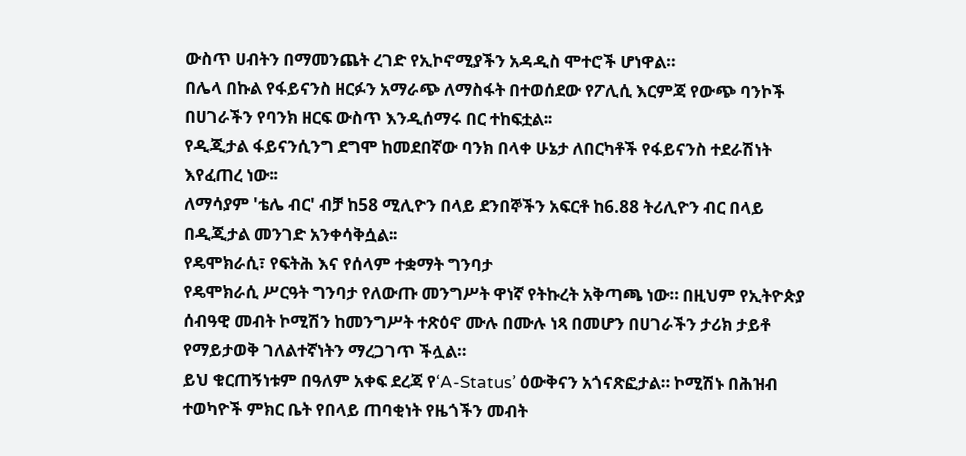ውስጥ ሀብትን በማመንጨት ረገድ የኢኮኖሚያችን አዳዲስ ሞተሮች ሆነዋል።
በሌላ በኩል የፋይናንስ ዘርፉን አማራጭ ለማስፋት በተወሰደው የፖሊሲ እርምጃ የውጭ ባንኮች በሀገራችን የባንክ ዘርፍ ውስጥ እንዲሰማሩ በር ተከፍቷል፡፡
የዲጂታል ፋይናንሲንግ ደግሞ ከመደበኛው ባንክ በላቀ ሁኔታ ለበርካቶች የፋይናንስ ተደራሽነት እየፈጠረ ነው፡፡
ለማሳያም 'ቴሌ ብር' ብቻ ከ58 ሚሊዮን በላይ ደንበኞችን አፍርቶ ከ6.88 ትሪሊዮን ብር በላይ በዲጂታል መንገድ አንቀሳቅሷል፡፡
የዴሞክራሲ፣ የፍትሕ እና የሰላም ተቋማት ግንባታ
የዴሞክራሲ ሥርዓት ግንባታ የለውጡ መንግሥት ዋነኛ የትኩረት አቅጣጫ ነው። በዚህም የኢትዮጵያ ሰብዓዊ መብት ኮሚሽን ከመንግሥት ተጽዕኖ ሙሉ በሙሉ ነጻ በመሆን በሀገራችን ታሪክ ታይቶ የማይታወቅ ገለልተኛነትን ማረጋገጥ ችሏል።
ይህ ቁርጠኝነቱም በዓለም አቀፍ ደረጃ የ‘A-Status’ ዕውቅናን አጎናጽፎታል። ኮሚሽኑ በሕዝብ ተወካዮች ምክር ቤት የበላይ ጠባቂነት የዜጎችን መብት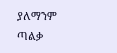ያለማንም ጣልቃ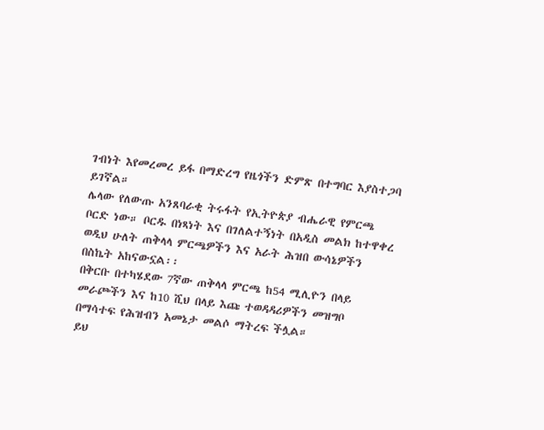ገብነት እየመረመረ ይፋ በማድረግ የዜጎችን ድምጽ በተግባር እያስተጋባ ይገኛል።
ሌላው የለውጡ አንጸባራቂ ትሩፋት የኢትዮጵያ ብሔራዊ የምርጫ ቦርድ ነው። ቦርዱ በነጻነት እና በገለልተኝነት በአዲስ መልክ ከተዋቀረ ወዲህ ሁለት ጠቅላላ ምርጫዎችን እና አራት ሕዝበ ውሳኔዎችን በስኬት አከናውኗል፡፡
በቅርቡ በተካሄደው 7ኛው ጠቅላላ ምርጫ ከ54 ሚሊዮን በላይ መራጮችን እና ከ10 ሺህ በላይ እጩ ተወዳዳሪዎችን መዝግቦ በማሳተፍ የሕዝብን አመኔታ መልሶ ማትረፍ ችሏል።
ይህ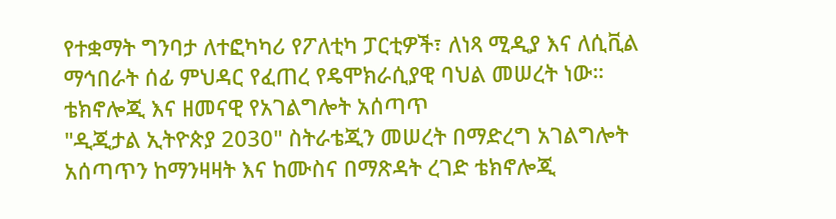የተቋማት ግንባታ ለተፎካካሪ የፖለቲካ ፓርቲዎች፣ ለነጻ ሚዲያ እና ለሲቪል ማኅበራት ሰፊ ምህዳር የፈጠረ የዴሞክራሲያዊ ባህል መሠረት ነው።
ቴክኖሎጂ እና ዘመናዊ የአገልግሎት አሰጣጥ
"ዲጂታል ኢትዮጵያ 2030" ስትራቴጂን መሠረት በማድረግ አገልግሎት አሰጣጥን ከማንዛዛት እና ከሙስና በማጽዳት ረገድ ቴክኖሎጂ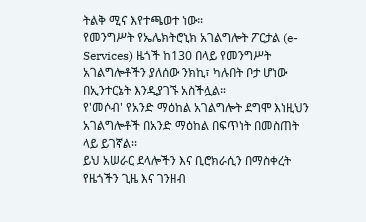ትልቅ ሚና እየተጫወተ ነው።
የመንግሥት የኤሌክትሮኒክ አገልግሎት ፖርታል (e-Services) ዜጎች ከ130 በላይ የመንግሥት አገልግሎቶችን ያለሰው ንክኪ፣ ካሉበት ቦታ ሆነው በኢንተርኔት እንዲያገኙ አስችሏል።
የ'መሶብ' የአንድ ማዕከል አገልግሎት ደግሞ እነዚህን አገልግሎቶች በአንድ ማዕከል በፍጥነት በመስጠት ላይ ይገኛል፡፡
ይህ አሠራር ደላሎችን እና ቢሮክራሲን በማስቀረት የዜጎችን ጊዜ እና ገንዘብ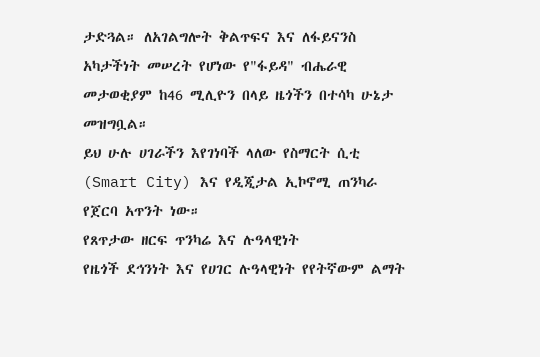ታድጓል። ለአገልግሎት ቅልጥፍና እና ለፋይናንስ አካታችነት መሠረት የሆነው የ"ፋይዳ" ብሔራዊ መታወቂያም ከ46 ሚሊዮን በላይ ዜጎችን በተሳካ ሁኔታ መዝግቧል።
ይህ ሁሉ ሀገራችን እየገነባች ላለው የስማርት ሲቲ (Smart City) እና የዲጂታል ኢኮኖሚ ጠንካራ የጀርባ አጥንት ነው።
የጸጥታው ዘርፍ ጥንካሬ እና ሉዓላዊነት
የዜጎች ደኅንነት እና የሀገር ሉዓላዊነት የየትኛውም ልማት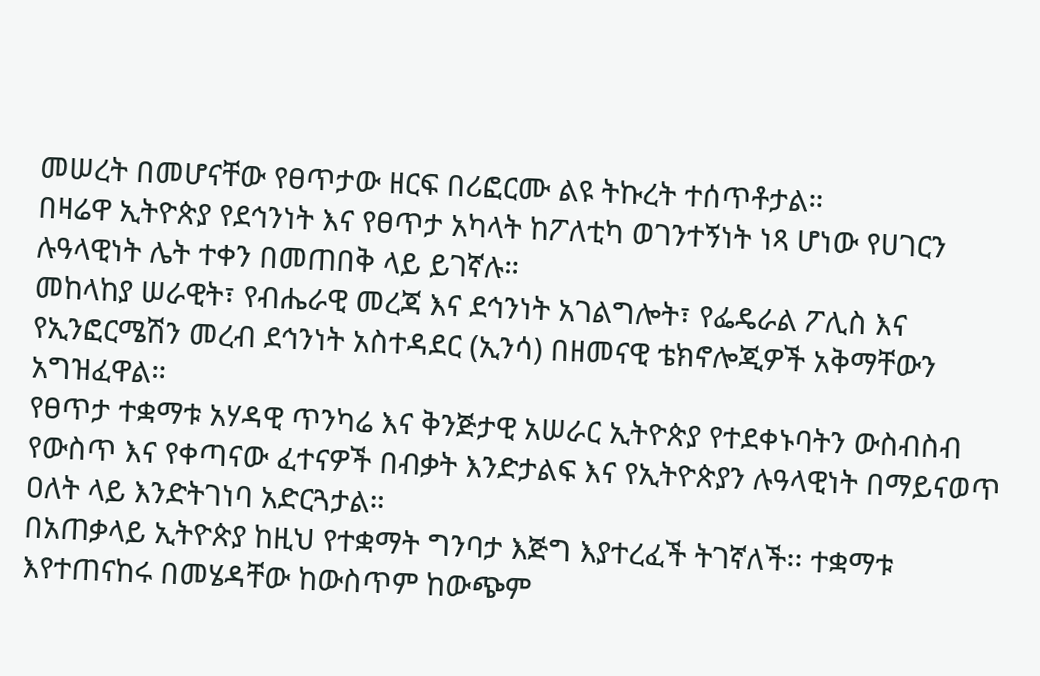መሠረት በመሆናቸው የፀጥታው ዘርፍ በሪፎርሙ ልዩ ትኩረት ተሰጥቶታል።
በዛሬዋ ኢትዮጵያ የደኅንነት እና የፀጥታ አካላት ከፖለቲካ ወገንተኝነት ነጻ ሆነው የሀገርን ሉዓላዊነት ሌት ተቀን በመጠበቅ ላይ ይገኛሉ።
መከላከያ ሠራዊት፣ የብሔራዊ መረጃ እና ደኅንነት አገልግሎት፣ የፌዴራል ፖሊስ እና የኢንፎርሜሽን መረብ ደኅንነት አስተዳደር (ኢንሳ) በዘመናዊ ቴክኖሎጂዎች አቅማቸውን አግዝፈዋል።
የፀጥታ ተቋማቱ አሃዳዊ ጥንካሬ እና ቅንጅታዊ አሠራር ኢትዮጵያ የተደቀኑባትን ውስብስብ የውስጥ እና የቀጣናው ፈተናዎች በብቃት እንድታልፍ እና የኢትዮጵያን ሉዓላዊነት በማይናወጥ ዐለት ላይ እንድትገነባ አድርጓታል።
በአጠቃላይ ኢትዮጵያ ከዚህ የተቋማት ግንባታ እጅግ እያተረፈች ትገኛለች፡፡ ተቋማቱ እየተጠናከሩ በመሄዳቸው ከውስጥም ከውጭም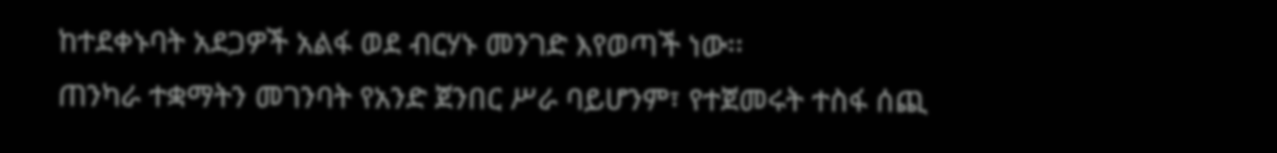ከተደቀኑባት አደጋዎች አልፋ ወደ ብርሃኑ መንገድ እየወጣች ነው፡፡
ጠንካራ ተቋማትን መገንባት የአንድ ጀንበር ሥራ ባይሆንም፣ የተጀመሩት ተስፋ ሰጪ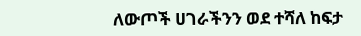ለውጦች ሀገራችንን ወደ ተሻለ ከፍታ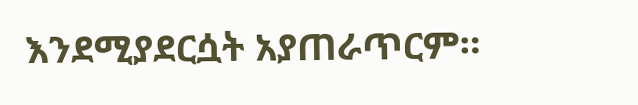እንደሚያደርሷት አያጠራጥርም።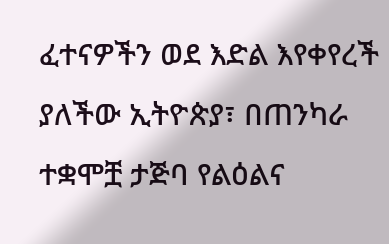ፈተናዎችን ወደ እድል እየቀየረች ያለችው ኢትዮጵያ፣ በጠንካራ ተቋሞቿ ታጅባ የልዕልና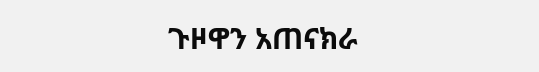ጉዞዋን አጠናክራ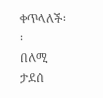ቀጥላለች፡፡
በለሚ ታደሰ